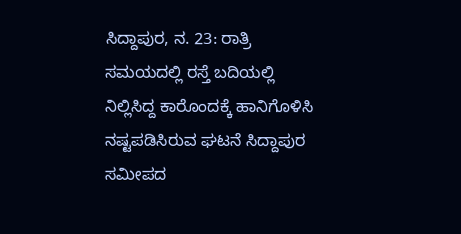ಸಿದ್ದಾಪುರ, ನ. 23: ರಾತ್ರಿ ಸಮಯದಲ್ಲಿ ರಸ್ತೆ ಬದಿಯಲ್ಲಿ ನಿಲ್ಲಿಸಿದ್ದ ಕಾರೊಂದಕ್ಕೆ ಹಾನಿಗೊಳಿಸಿ ನಷ್ಟಪಡಿಸಿರುವ ಘಟನೆ ಸಿದ್ದಾಪುರ ಸಮೀಪದ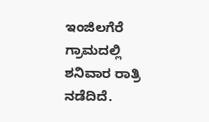ಇಂಜಿಲಗೆರೆ ಗ್ರಾಮದಲ್ಲಿ ಶನಿವಾರ ರಾತ್ರಿ ನಡೆದಿದೆ.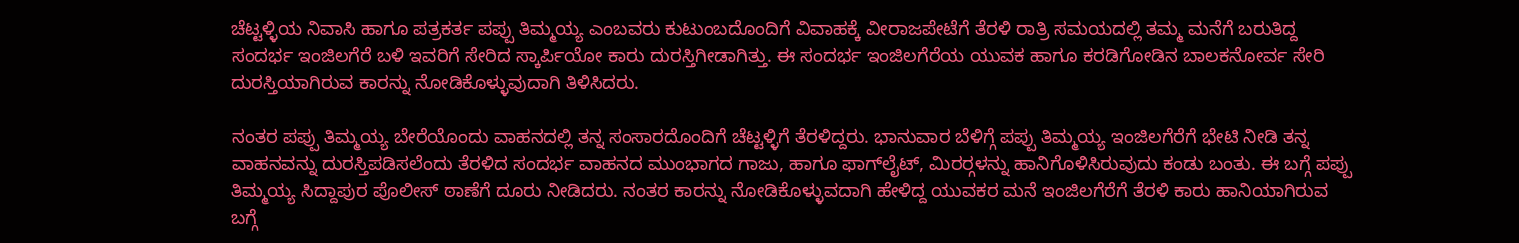ಚೆಟ್ಟಳ್ಳಿಯ ನಿವಾಸಿ ಹಾಗೂ ಪತ್ರಕರ್ತ ಪಪ್ಪು ತಿಮ್ಮಯ್ಯ ಎಂಬವರು ಕುಟುಂಬದೊಂದಿಗೆ ವಿವಾಹಕ್ಕೆ ವೀರಾಜಪೇಟೆಗೆ ತೆರಳಿ ರಾತ್ರಿ ಸಮಯದಲ್ಲಿ ತಮ್ಮ ಮನೆಗೆ ಬರುತಿದ್ದ ಸಂದರ್ಭ ಇಂಜಿಲಗೆರೆ ಬಳಿ ಇವರಿಗೆ ಸೇರಿದ ಸ್ಕಾರ್ಪಿಯೋ ಕಾರು ದುರಸ್ತಿಗೀಡಾಗಿತ್ತು. ಈ ಸಂದರ್ಭ ಇಂಜಿಲಗೆರೆಯ ಯುವಕ ಹಾಗೂ ಕರಡಿಗೋಡಿನ ಬಾಲಕನೋರ್ವ ಸೇರಿ ದುರಸ್ತಿಯಾಗಿರುವ ಕಾರನ್ನು ನೋಡಿಕೊಳ್ಳುವುದಾಗಿ ತಿಳಿಸಿದರು.

ನಂತರ ಪಪ್ಪು ತಿಮ್ಮಯ್ಯ ಬೇರೆಯೊಂದು ವಾಹನದಲ್ಲಿ ತನ್ನ ಸಂಸಾರದೊಂದಿಗೆ ಚೆಟ್ಟಳ್ಳಿಗೆ ತೆರಳಿದ್ದರು. ಭಾನುವಾರ ಬೆಳಿಗ್ಗೆ ಪಪ್ಪು ತಿಮ್ಮಯ್ಯ ಇಂಜಿಲಗೆರೆಗೆ ಭೇಟಿ ನೀಡಿ ತನ್ನ ವಾಹನವನ್ನು ದುರಸ್ತಿಪಡಿಸಲೆಂದು ತೆರಳಿದ ಸಂದರ್ಭ ವಾಹನದ ಮುಂಭಾಗದ ಗಾಜು, ಹಾಗೂ ಫಾಗ್‍ಲೈಟ್, ಮಿರರ್‍ಗಳನ್ನು ಹಾನಿಗೊಳಿಸಿರುವುದು ಕಂಡು ಬಂತು. ಈ ಬಗ್ಗೆ ಪಪ್ಪು ತಿಮ್ಮಯ್ಯ ಸಿದ್ದಾಪುರ ಪೊಲೀಸ್ ಠಾಣೆಗೆ ದೂರು ನೀಡಿದರು. ನಂತರ ಕಾರನ್ನು ನೋಡಿಕೊಳ್ಳುವದಾಗಿ ಹೇಳಿದ್ದ ಯುವಕರ ಮನೆ ಇಂಜಿಲಗೆರೆಗೆ ತೆರಳಿ ಕಾರು ಹಾನಿಯಾಗಿರುವ ಬಗ್ಗೆ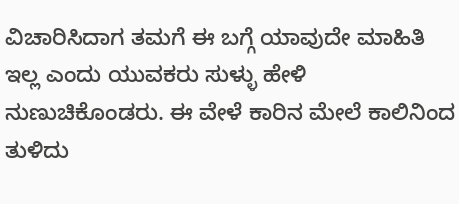ವಿಚಾರಿಸಿದಾಗ ತಮಗೆ ಈ ಬಗ್ಗೆ ಯಾವುದೇ ಮಾಹಿತಿ ಇಲ್ಲ ಎಂದು ಯುವಕರು ಸುಳ್ಳು ಹೇಳಿ ನುಣುಚಿಕೊಂಡರು. ಈ ವೇಳೆ ಕಾರಿನ ಮೇಲೆ ಕಾಲಿನಿಂದ ತುಳಿದು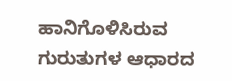ಹಾನಿಗೊಳಿಸಿರುವ ಗುರುತುಗಳ ಆಧಾರದ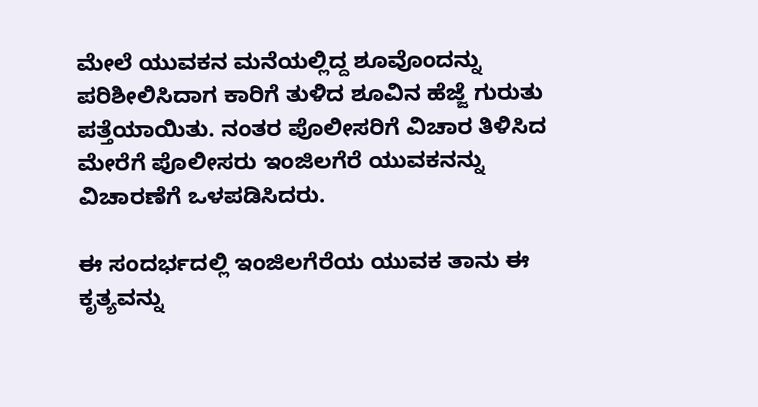ಮೇಲೆ ಯುವಕನ ಮನೆಯಲ್ಲಿದ್ದ ಶೂವೊಂದನ್ನು ಪರಿಶೀಲಿಸಿದಾಗ ಕಾರಿಗೆ ತುಳಿದ ಶೂವಿನ ಹೆಜ್ಜೆ ಗುರುತು ಪತ್ತೆಯಾಯಿತು. ನಂತರ ಪೊಲೀಸರಿಗೆ ವಿಚಾರ ತಿಳಿಸಿದ ಮೇರೆಗೆ ಪೊಲೀಸರು ಇಂಜಿಲಗೆರೆ ಯುವಕನನ್ನು ವಿಚಾರಣೆಗೆ ಒಳಪಡಿಸಿದರು.

ಈ ಸಂದರ್ಭದಲ್ಲಿ ಇಂಜಿಲಗೆರೆಯ ಯುವಕ ತಾನು ಈ ಕೃತ್ಯವನ್ನು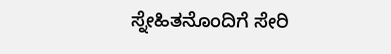ಸ್ನೇಹಿತನೊಂದಿಗೆ ಸೇರಿ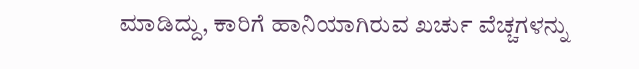ಮಾಡಿದ್ದು, ಕಾರಿಗೆ ಹಾನಿಯಾಗಿರುವ ಖರ್ಚು ವೆಚ್ಚಗಳನ್ನು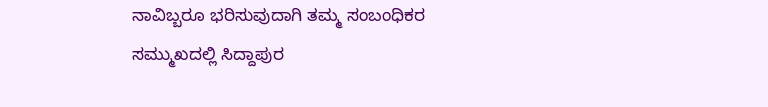ನಾವಿಬ್ಬರೂ ಭರಿಸುವುದಾಗಿ ತಮ್ಮ ಸಂಬಂಧಿಕರ ಸಮ್ಮುಖದಲ್ಲಿ ಸಿದ್ದಾಪುರ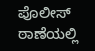ಪೊಲೀಸ್ ಠಾಣೆಯಲ್ಲಿ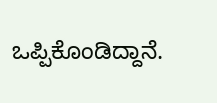ಒಪ್ಪಿಕೊಂಡಿದ್ದಾನೆ.